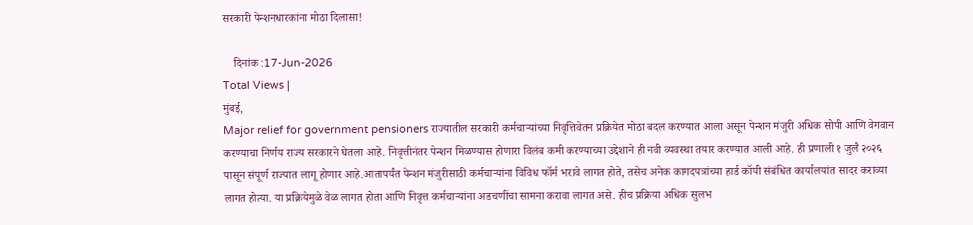सरकारी पेन्शनधारकांना मोठा दिलासा!

    दिनांक :17-Jun-2026
Total Views |
मुंबई,
Major relief for government pensioners राज्यातील सरकारी कर्मचाऱ्यांच्या निवृत्तिवेतन प्रक्रियेत मोठा बदल करण्यात आला असून पेन्शन मंजुरी अधिक सोपी आणि वेगवान करण्याचा निर्णय राज्य सरकारने घेतला आहे. निवृत्तीनंतर पेन्शन मिळण्यास होणारा विलंब कमी करण्याच्या उद्देशाने ही नवी व्यवस्था तयार करण्यात आली आहे. ही प्रणाली १ जुलै २०२६ पासून संपूर्ण राज्यात लागू होणार आहे.आतापर्यंत पेन्शन मंजुरीसाठी कर्मचाऱ्यांना विविध फॉर्म भरावे लागत होते, तसेच अनेक कागदपत्रांच्या हार्ड कॉपी संबंधित कार्यालयांत सादर कराव्या लागत होत्या. या प्रक्रियेमुळे वेळ लागत होता आणि निवृत्त कर्मचाऱ्यांना अडचणींचा सामना करावा लागत असे. हीच प्रक्रिया अधिक सुलभ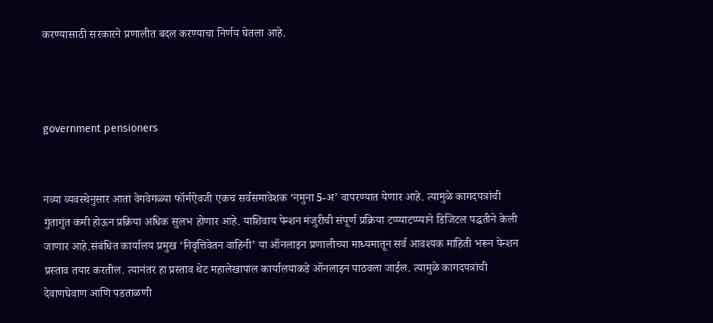करण्यासाठी सरकारने प्रणालीत बदल करण्याचा निर्णय घेतला आहे.



government pensioners


नव्या व्यवस्थेनुसार आता वेगवेगळ्या फॉर्मऐवजी एकच सर्वसमावेशक ‘नमुना 5-अ’ वापरण्यात येणार आहे. त्यामुळे कागदपत्रांची गुंतागुंत कमी होऊन प्रक्रिया अधिक सुलभ होणार आहे. याशिवाय पेन्शन मंजुरीची संपूर्ण प्रक्रिया टप्प्याटप्प्याने डिजिटल पद्धतीने केली जाणार आहे.संबंधित कार्यालय प्रमुख ‘निवृत्तिवेतन वाहिनी’ या ऑनलाइन प्रणालीच्या माध्यमातून सर्व आवश्यक माहिती भरून पेन्शन प्रस्ताव तयार करतील. त्यानंतर हा प्रस्ताव थेट महालेखापाल कार्यालयाकडे ऑनलाइन पाठवला जाईल. त्यामुळे कागदपत्रांची देवाणघेवाण आणि पडताळणी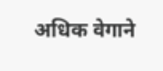अधिक वेगाने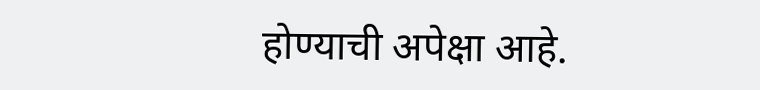होण्याची अपेक्षा आहे.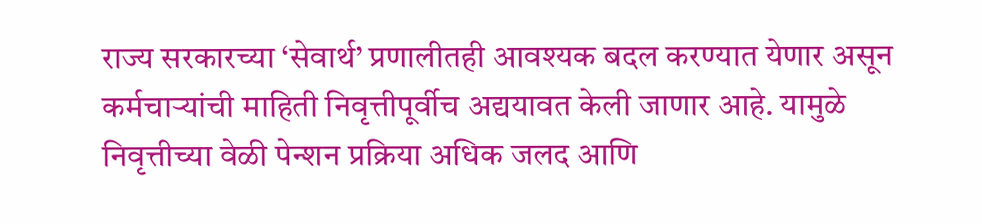राज्य सरकारच्या ‘सेवार्थ’ प्रणालीतही आवश्यक बदल करण्यात येणार असून कर्मचाऱ्यांची माहिती निवृत्तीपूर्वीच अद्ययावत केली जाणार आहे. यामुळे निवृत्तीच्या वेळी पेन्शन प्रक्रिया अधिक जलद आणि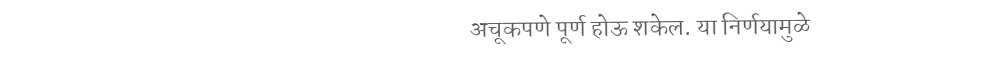अचूकपणे पूर्ण होऊ शकेल. या निर्णयामुळे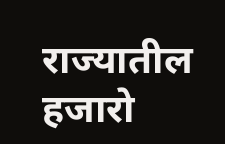राज्यातील हजारो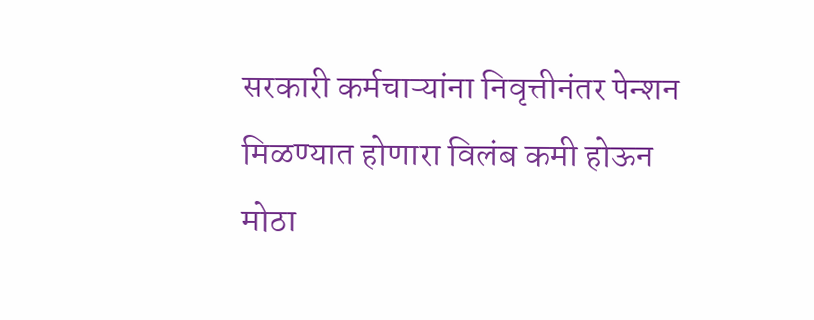सरकारी कर्मचाऱ्यांना निवृत्तीनंतर पेन्शन मिळण्यात होणारा विलंब कमी होऊन मोठा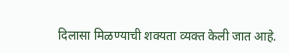दिलासा मिळण्याची शक्यता व्यक्त केली जात आहे.